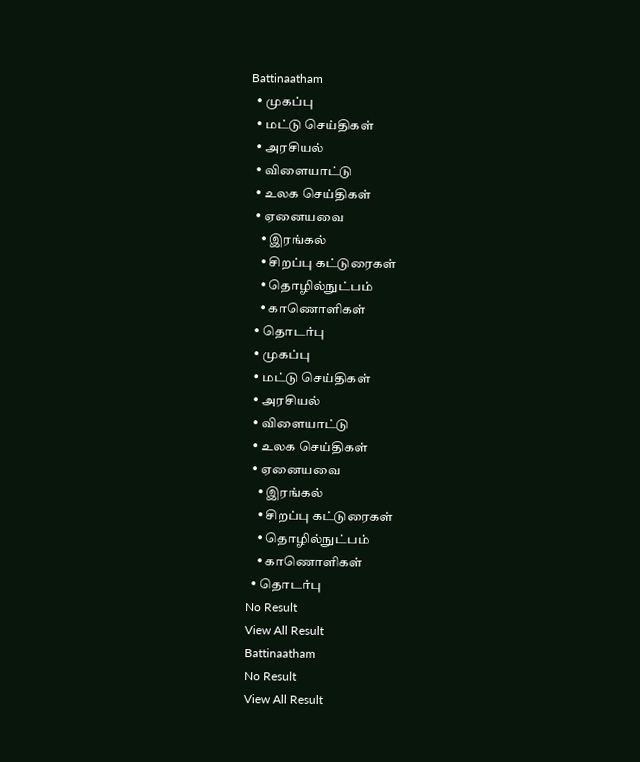Battinaatham
  • முகப்பு
  • மட்டு செய்திகள்
  • அரசியல்
  • விளையாட்டு
  • உலக செய்திகள்
  • ஏனையவை
    • இரங்கல்
    • சிறப்பு கட்டுரைகள்
    • தொழில்நுட்பம்
    • காணொளிகள்
  • தொடர்பு
  • முகப்பு
  • மட்டு செய்திகள்
  • அரசியல்
  • விளையாட்டு
  • உலக செய்திகள்
  • ஏனையவை
    • இரங்கல்
    • சிறப்பு கட்டுரைகள்
    • தொழில்நுட்பம்
    • காணொளிகள்
  • தொடர்பு
No Result
View All Result
Battinaatham
No Result
View All Result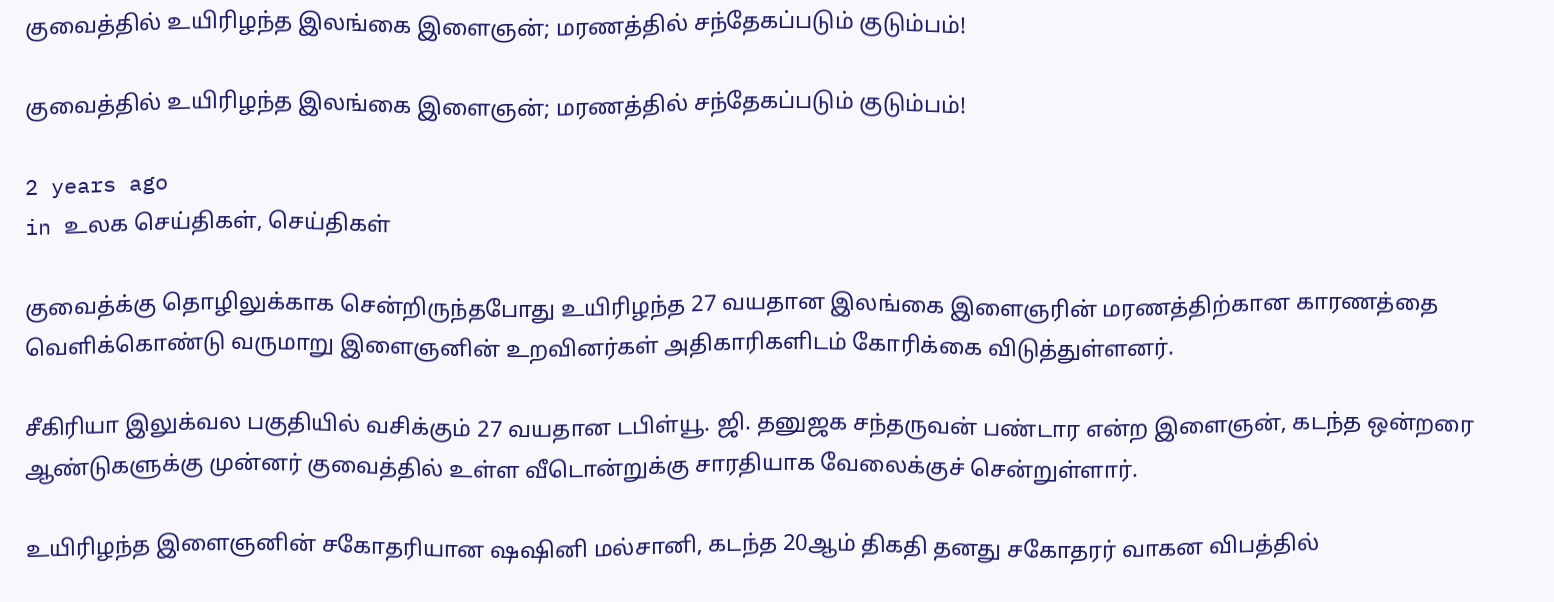குவைத்தில் உயிரிழந்த இலங்கை இளைஞன்; மரணத்தில் சந்தேகப்படும் குடும்பம்!

குவைத்தில் உயிரிழந்த இலங்கை இளைஞன்; மரணத்தில் சந்தேகப்படும் குடும்பம்!

2 years ago
in உலக செய்திகள், செய்திகள்

குவைத்க்கு தொழிலுக்காக சென்றிருந்தபோது உயிரிழந்த 27 வயதான இலங்கை இளைஞரின் மரணத்திற்கான காரணத்தை வெளிக்கொண்டு வருமாறு இளைஞனின் உறவினர்கள் அதிகாரிகளிடம் கோரிக்கை விடுத்துள்ளனர்.

சீகிரியா இலுக்வல பகுதியில் வசிக்கும் 27 வயதான டபிள்யூ. ஜி. தனுஜக சந்தருவன் பண்டார என்ற இளைஞன், கடந்த ஒன்றரை ஆண்டுகளுக்கு முன்னர் குவைத்தில் உள்ள வீடொன்றுக்கு சாரதியாக வேலைக்குச் சென்றுள்ளார்.

உயிரிழந்த இளைஞனின் சகோதரியான ஷஷினி மல்சானி, கடந்த 20ஆம் திகதி தனது சகோதரர் வாகன விபத்தில்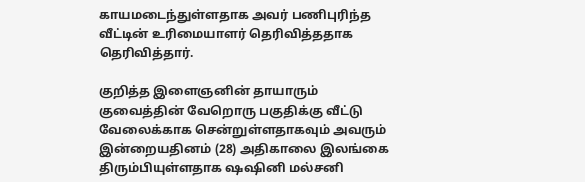காயமடைந்துள்ளதாக அவர் பணிபுரிந்த வீட்டின் உரிமையாளர் தெரிவித்ததாக தெரிவித்தார்.

குறித்த இளைஞனின் தாயாரும் குவைத்தின் வேறொரு பகுதிக்கு வீட்டு வேலைக்காக சென்றுள்ளதாகவும் அவரும் இன்றையதினம் (28) அதிகாலை இலங்கை திரும்பியுள்ளதாக ஷஷினி மல்சனி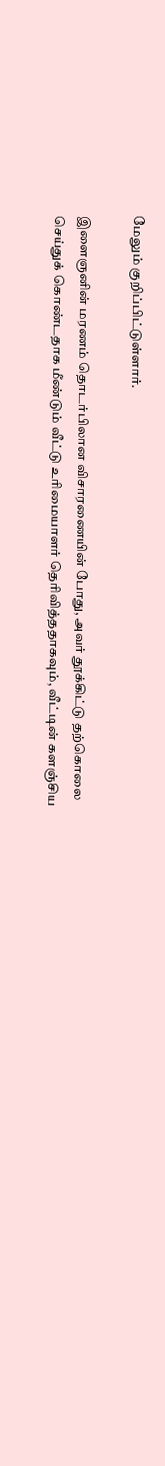மேலும் குறிப்பிட்டுள்ளார்.

இளைஞனின் மரணம் தொடர்பிலான விசாரணையின் போது, அவர் தூக்கிட்டு தற்கொலை செய்துக் கொண்டதாக மீண்டும் வீட்டு உரிமையாளர் தெரிவித்ததாகவும், வீட்டின் களஞ்சிய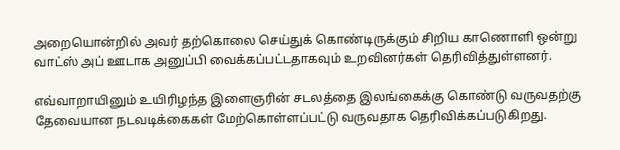அறையொன்றில் அவர் தற்கொலை செய்துக் கொண்டிருக்கும் சிறிய காணொளி ஒன்று வாட்ஸ் அப் ஊடாக அனுப்பி வைக்கப்பட்டதாகவும் உறவினர்கள் தெரிவித்துள்ளனர்.

எவ்வாறாயினும் உயிரிழந்த இளைஞரின் சடலத்தை இலங்கைக்கு கொண்டு வருவதற்கு தேவையான நடவடிக்கைகள் மேற்கொள்ளப்பட்டு வருவதாக தெரிவிக்கப்படுகிறது.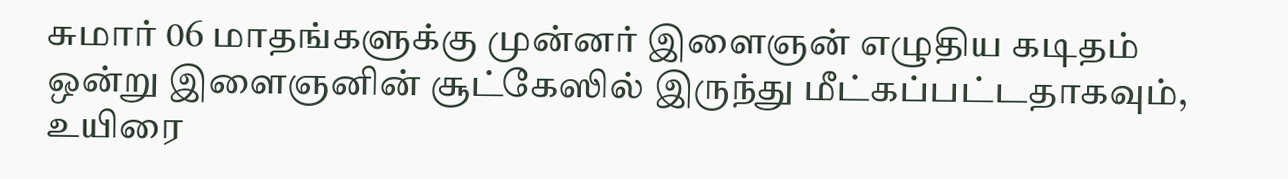சுமார் 06 மாதங்களுக்கு முன்னர் இளைஞன் எழுதிய கடிதம் ஒன்று இளைஞனின் சூட்கேஸில் இருந்து மீட்கப்பட்டதாகவும், உயிரை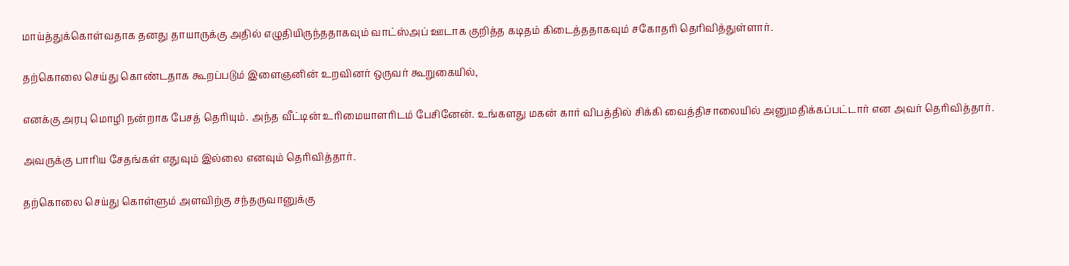மாய்த்துக்கொள்வதாக தனது தாயாருக்கு அதில் எழுதியிருந்ததாகவும் வாட்ஸ்அப் ஊடாக குறித்த கடிதம் கிடைத்ததாகவும் சகோதரி தெரிவித்துள்ளார்.

தற்கொலை செய்து கொண்டதாக கூறப்படும் இளைஞனின் உறவினர் ஒருவர் கூறுகையில்,

எனக்கு அரபு மொழி நன்றாக பேசத் தெரியும். அந்த வீட்டின் உரிமையாளரிடம் பேசினேன். உங்களது மகன் கார் விபத்தில் சிக்கி வைத்திசாலையில் அனுமதிக்கப்பட்டார் என அவர் தெரிவித்தார்.

அவருக்கு பாரிய சேதங்கள் எதுவும் இல்லை எனவும் தெரிவித்தார்.

தற்கொலை செய்து கொள்ளும் அளவிற்கு சந்தருவானுக்கு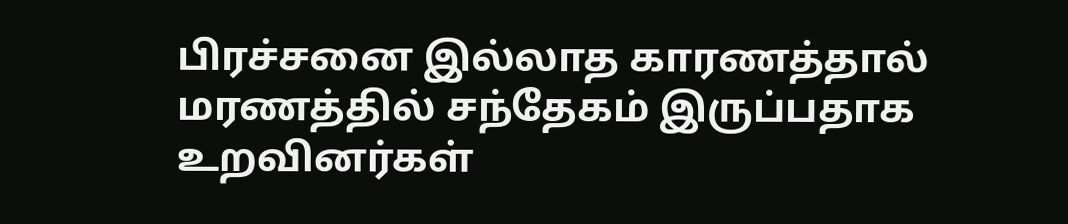பிரச்சனை இல்லாத காரணத்தால் மரணத்தில் சந்தேகம் இருப்பதாக உறவினர்கள்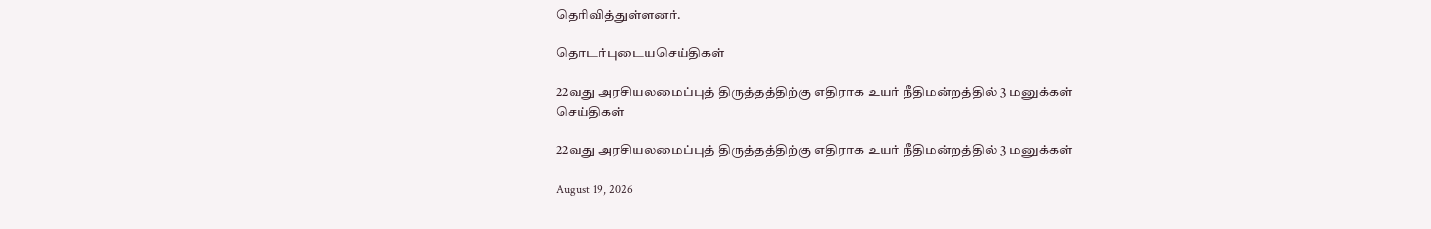தெரிவித்துள்ளனர்.

தொடர்புடையசெய்திகள்

22வது அரசியலமைப்புத் திருத்தத்திற்கு எதிராக உயர் நீதிமன்றத்தில் 3 மனுக்கள்
செய்திகள்

22வது அரசியலமைப்புத் திருத்தத்திற்கு எதிராக உயர் நீதிமன்றத்தில் 3 மனுக்கள்

August 19, 2026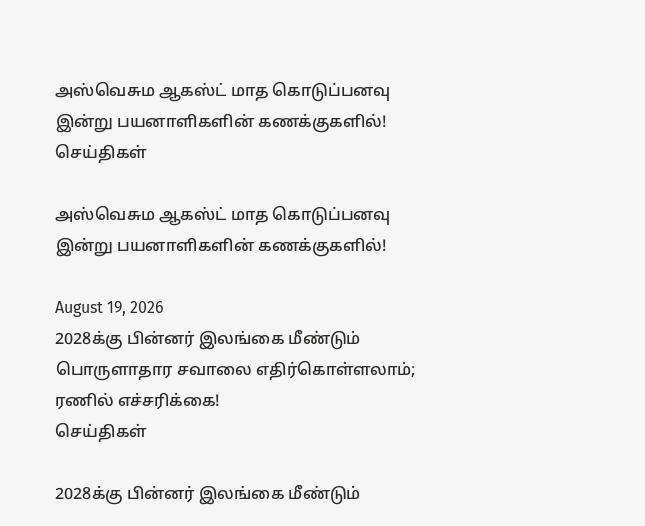அஸ்வெசும ஆகஸ்ட் மாத கொடுப்பனவு இன்று பயனாளிகளின் கணக்குகளில்!
செய்திகள்

அஸ்வெசும ஆகஸ்ட் மாத கொடுப்பனவு இன்று பயனாளிகளின் கணக்குகளில்!

August 19, 2026
2028க்கு பின்னர் இலங்கை மீண்டும் பொருளாதார சவாலை எதிர்கொள்ளலாம்; ரணில் எச்சரிக்கை!
செய்திகள்

2028க்கு பின்னர் இலங்கை மீண்டும்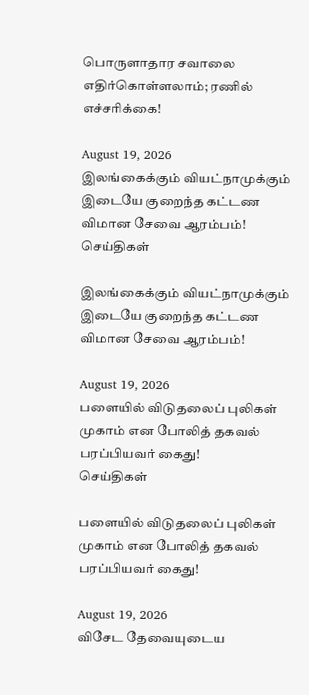பொருளாதார சவாலை எதிர்கொள்ளலாம்; ரணில் எச்சரிக்கை!

August 19, 2026
இலங்கைக்கும் வியட்நாமுக்கும் இடையே குறைந்த கட்டண விமான சேவை ஆரம்பம்!
செய்திகள்

இலங்கைக்கும் வியட்நாமுக்கும் இடையே குறைந்த கட்டண விமான சேவை ஆரம்பம்!

August 19, 2026
பளையில் விடுதலைப் புலிகள் முகாம் என போலித் தகவல் பரப்பியவர் கைது!
செய்திகள்

பளையில் விடுதலைப் புலிகள் முகாம் என போலித் தகவல் பரப்பியவர் கைது!

August 19, 2026
விசேட தேவையுடைய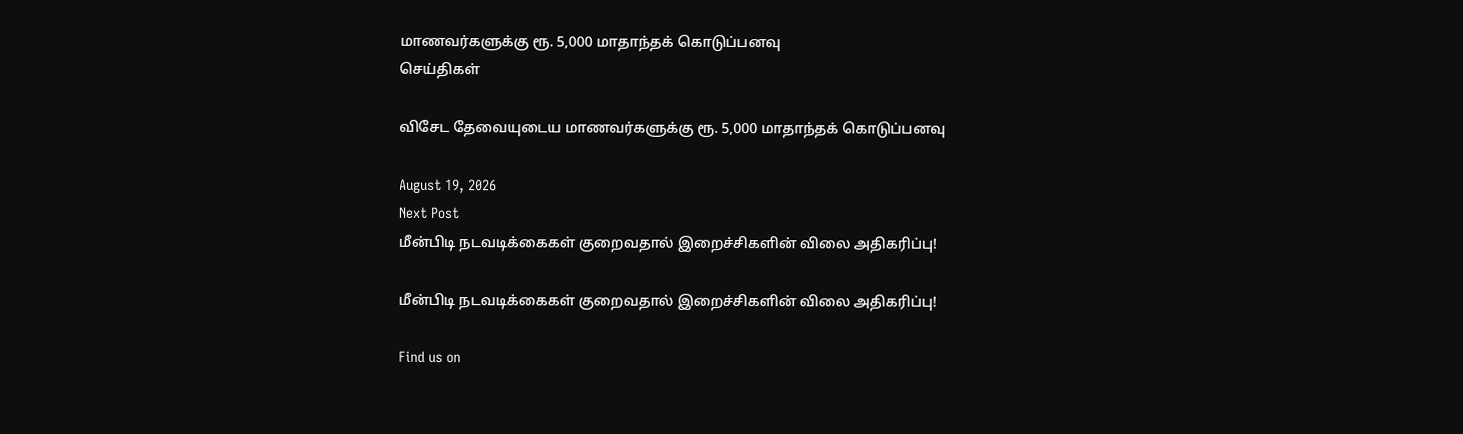மாணவர்களுக்கு ரூ. 5,000 மாதாந்தக் கொடுப்பனவு
செய்திகள்

விசேட தேவையுடைய மாணவர்களுக்கு ரூ. 5,000 மாதாந்தக் கொடுப்பனவு

August 19, 2026
Next Post
மீன்பிடி நடவடிக்கைகள் குறைவதால் இறைச்சிகளின் விலை அதிகரிப்பு!

மீன்பிடி நடவடிக்கைகள் குறைவதால் இறைச்சிகளின் விலை அதிகரிப்பு!

Find us on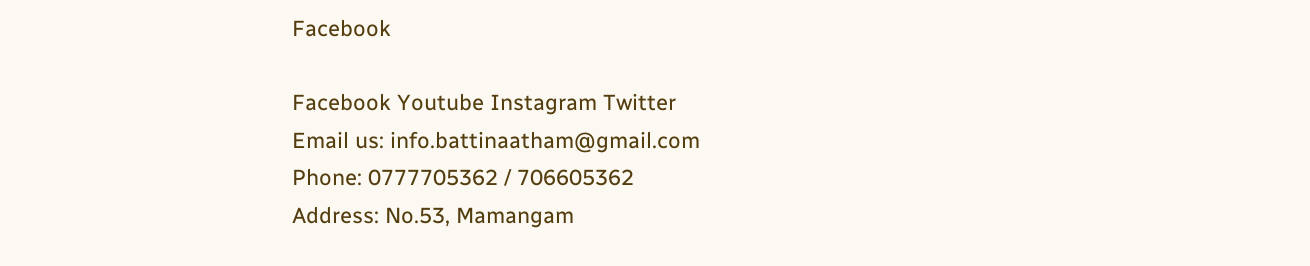Facebook

Facebook Youtube Instagram Twitter
Email us: info.battinaatham@gmail.com
Phone: 0777705362 / 706605362
Address: No.53, Mamangam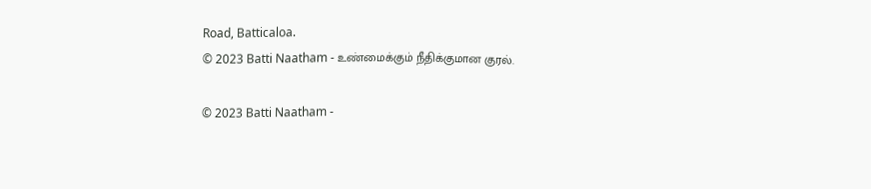Road, Batticaloa.
© 2023 Batti Naatham - உண்மைக்கும் நீதிக்குமான குரல்.

© 2023 Batti Naatham -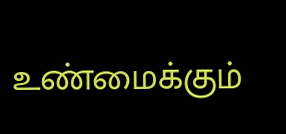உண்மைக்கும்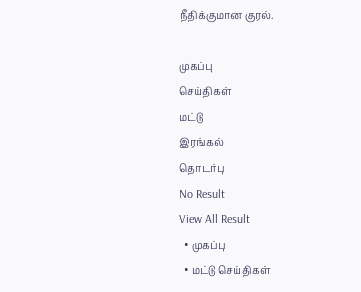நீதிக்குமான குரல்.

முகப்பு
செய்திகள்
மட்டு
இரங்கல்
தொடர்பு
No Result
View All Result
  • முகப்பு
  • மட்டு செய்திகள்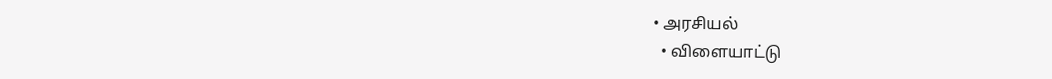• அரசியல்
  • விளையாட்டு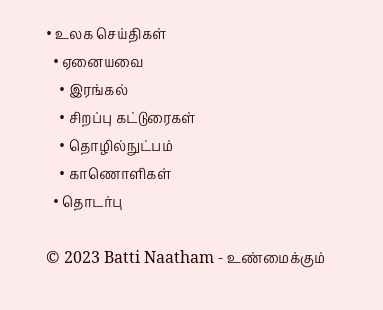• உலக செய்திகள்
  • ஏனையவை
    • இரங்கல்
    • சிறப்பு கட்டுரைகள்
    • தொழில்நுட்பம்
    • காணொளிகள்
  • தொடர்பு

© 2023 Batti Naatham - உண்மைக்கும்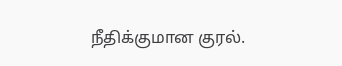நீதிக்குமான குரல்.